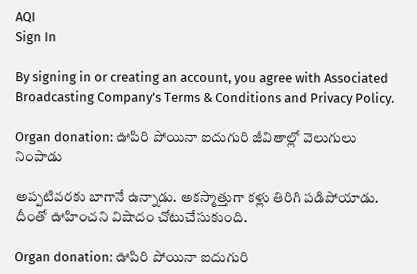AQI
Sign In

By signing in or creating an account, you agree with Associated Broadcasting Company's Terms & Conditions and Privacy Policy.

Organ donation: ఊపిరి పోయినా ఐదుగురి జీవితాల్లో వెలుగులు నింపాడు

అప్పటివరకు బాగానే ఉన్నాడు. అకస్మాత్తుగా కళ్లు తిరిగి పడిపోయాడు. దీంతో ఊహించని విషాదం చోటుచేసుకుంది.

Organ donation: ఊపిరి పోయినా ఐదుగురి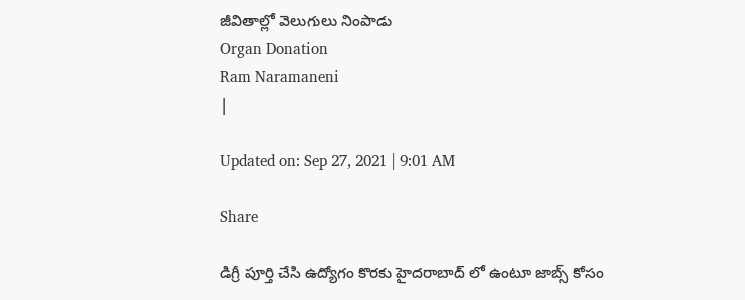జీవితాల్లో వెలుగులు నింపాడు
Organ Donation
Ram Naramaneni
|

Updated on: Sep 27, 2021 | 9:01 AM

Share

డిగ్రీ పూర్తి చేసి ఉద్యోగం కొరకు హైదరాబాద్ లో ఉంటూ జాబ్స్ కోసం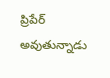ప్రిపేర్ అవుతున్నాడు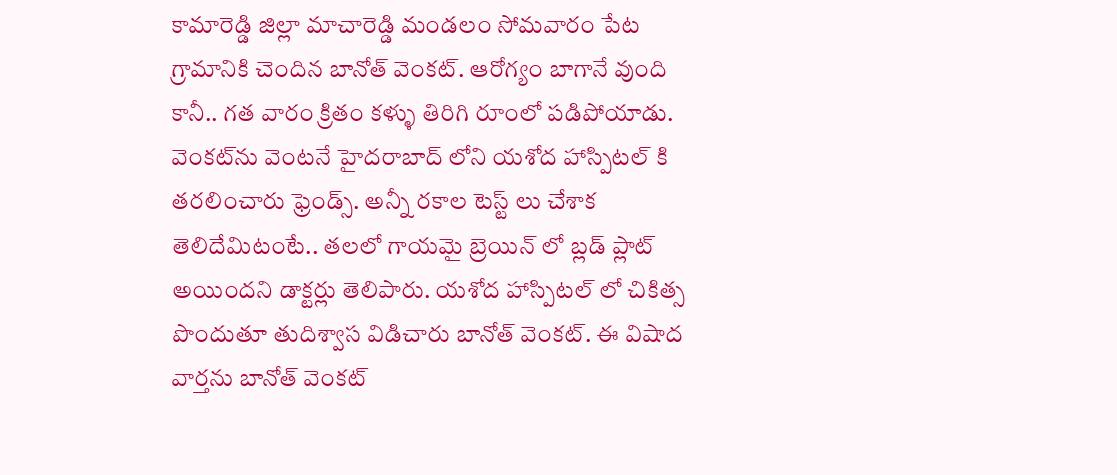కామారెడ్డి జిల్లా మాచారెడ్డి మండలం సోమవారం పేట గ్రామానికి చెందిన బానోత్ వెంకట్. ఆరోగ్యం బాగానే వుంది కానీ.. గత వారం క్రితం కళ్ళు తిరిగి రూంలో పడిపోయాడు. వెంకట్‌ను వెంటనే హైదరాబాద్ లోని యశోద హాస్పిటల్ కి తరలించారు ఫ్రెండ్స్. అన్నీ రకాల టెస్ట్ లు చేశాక తెలిదేమిటంటే.. తలలో గాయమై బ్రెయిన్ లో బ్లడ్ ప్లాట్ అయిందని డాక్టర్లు తెలిపారు. యశోద హాస్పిటల్ లో చికిత్స పొందుతూ తుదిశ్వాస విడిచారు బానోత్ వెంకట్. ఈ విషాద వార్తను బానోత్ వెంకట్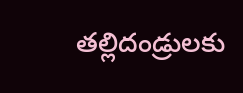తల్లిదండ్రులకు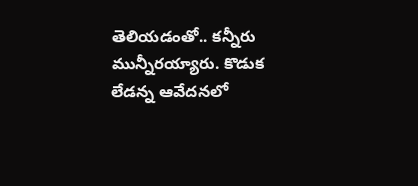తెలియడంతో.. కన్నీరు మున్నీరయ్యారు. కొడుక లేడన్న ఆవేదనలో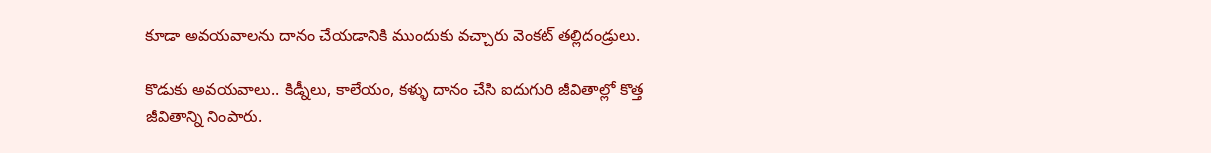కూడా అవయవాలను దానం చేయడానికి ముందుకు వచ్చారు వెంకట్ తల్లిదండ్రులు.

కొడుకు అవయవాలు.. కిడ్నీలు, కాలేయం, కళ్ళు దానం చేసి ఐదుగురి జీవితాల్లో కొత్త జీవితాన్ని నింపారు.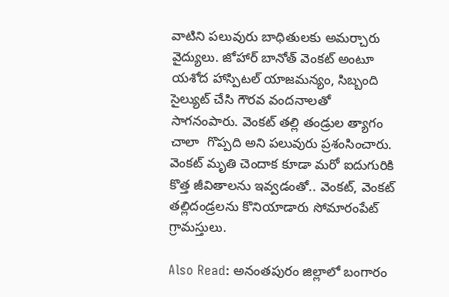వాటిని పలువురు బాధితులకు అమర్చారు వైద్యులు. జోహార్ బానోత్ వెంకట్ అంటూ యశోద హాస్పిటల్ యాజమన్యం, సిబ్బంది సైల్యుట్ చేసి గౌరవ వందనాలతో సాగనంపారు. వెంకట్ తల్లి తండ్రుల త్యాగం చాలా  గొప్పది అని పలువురు ప్రశంసించారు. వెంకట్ మృతి చెందాక కూడా మరో ఐదుగురికి కొత్త జీవితాలను ఇవ్వడంతో.. వెంకట్, వెంకట్ తల్లిదండ్రలను కొనియాడారు సోమారంపేట్ గ్రామస్తులు.

Also Read: అనంతపురం జిల్లాలో బంగారం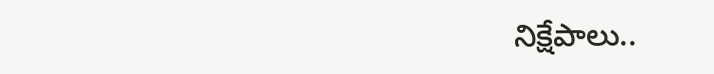నిక్షేపాలు..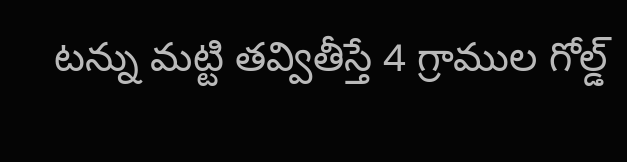టన్ను మట్టి తవ్వితీస్తే 4 గ్రాముల గోల్డ్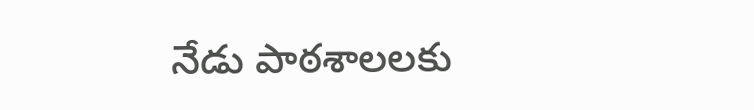నేడు పాఠశాలలకు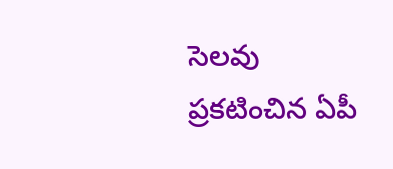సెలవు ప్రకటించిన ఏపీ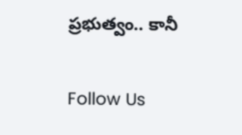ప్రభుత్వం.. కానీ

Follow Us